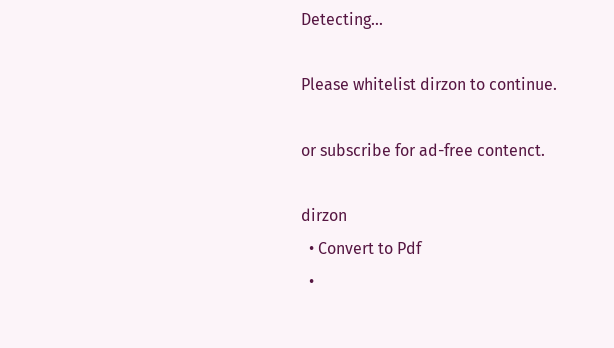Detecting...

Please whitelist dirzon to continue.

or subscribe for ad-free contenct.

dirzon
  • Convert to Pdf
  •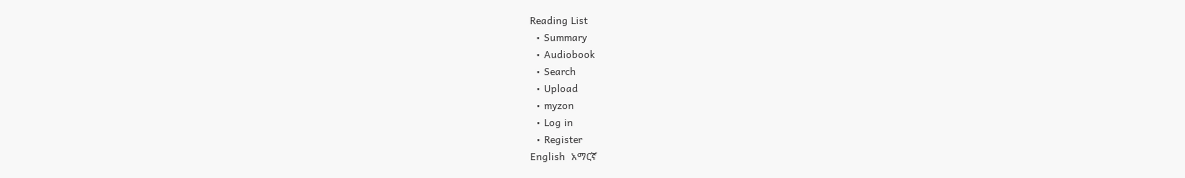Reading List
  • Summary
  • Audiobook
  • Search
  • Upload
  • myzon
  • Log in
  • Register
English  አማርኛ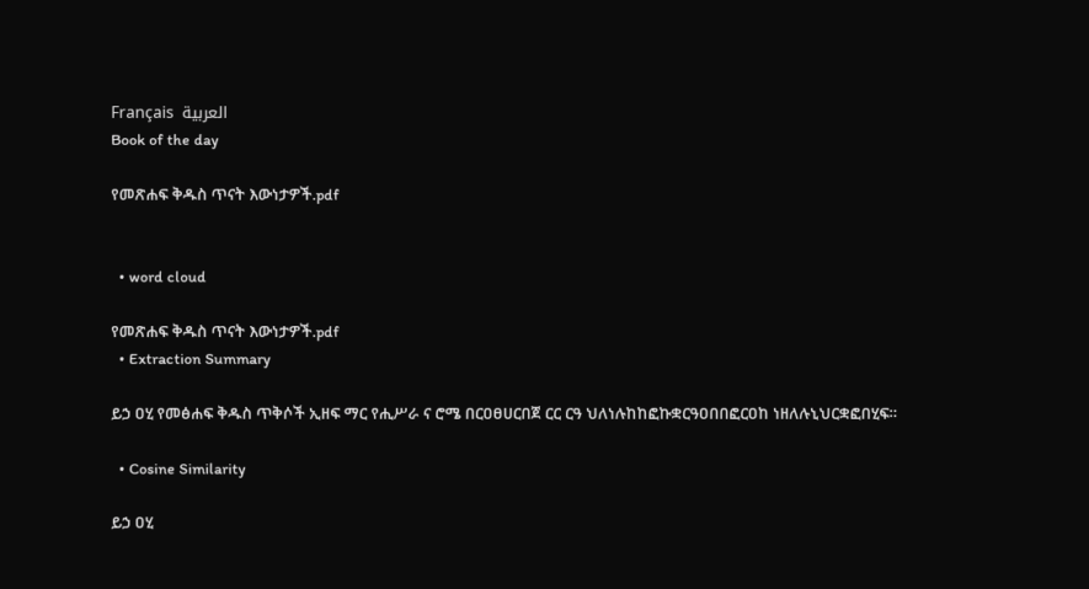Français  العربية
Book of the day

የመጽሐፍ ቅዱስ ጥናት እውነታዎች.pdf


  • word cloud

የመጽሐፍ ቅዱስ ጥናት እውነታዎች.pdf
  • Extraction Summary

ይኃ ዐሂ የመፅሐፍ ቅዱስ ጥቅሶች ኢዘፍ ማር የሒሥራ ና ሮሜ በርዐፀሀርበጀ ርር ርዓ ህለነሉከከፎኩቋርዓዐበበፎርዐከ ነዘለሉኒህርቋፎበሂፍ።

  • Cosine Similarity

ይኃ ዐሂ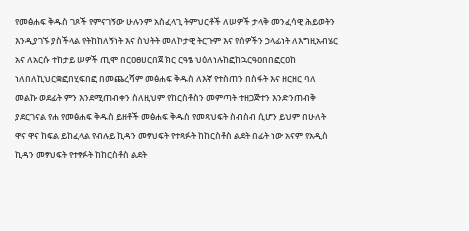የመፅሐፍ ቅዱስ ገጾች የምናገኝው ሁሉንም አስፈላጊ ትምህርቶች ለሠዎች ታላቅ መንፈሳዊ ሕይወትን እንዲያገኙ ያስችላል የትከከለኝነት እና ስህትት መለኮታዊ ትርጉም እና የሰዎችን ኃላፊነት ለእግዚአብሄር አና ለአርሱ ተከታይ ሠዎች ጢሞ በርዐፀሀርበጀ ክር ርዓፄ ህዕለነሉከፎከኋርዓዐበበፎርዐከ ነለበለኪህርቋፎበሂፍበፎ በመጨረሻም መፅሐፍ ቅዱስ ለእኛ የተስጠን በስፋት እና ዘርዘር ባለ መልኩ ወደፊት ምን እንደሚጠብቀን ስለዚህም የከርስቶስን መምጣት ተዘጋጅተን እንድንጠብቅ ያደርገናል የሐ የመፅሐፍ ቅዱስ ይዘቶች መፅሐፍ ቅዱስ የመጻህፍት ስብስብ ሲሆን ይህም በሁለት ዋና ዋና ከፍል ይከፈላል የብሉይ ኪዳን መፃህፍት የተጻፉት ከከርስቶስ ልደት በፊት ነው አናም የአዲስ ኪዳን መፃህፍት የተፃፉት ከከርስቶስ ልደት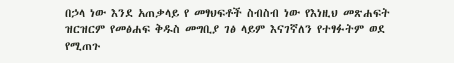በኃላ ነው እንደ አጠቃላይ የ መፃህፍቶች ስብስብ ነው የእነዚህ መጽሐፍት ዝርዝርም የመፅሐፍ ቅዱስ መግቢያ ገፅ ላይም እናገኛለን የተፃፉትም ወደ የሚጠጉ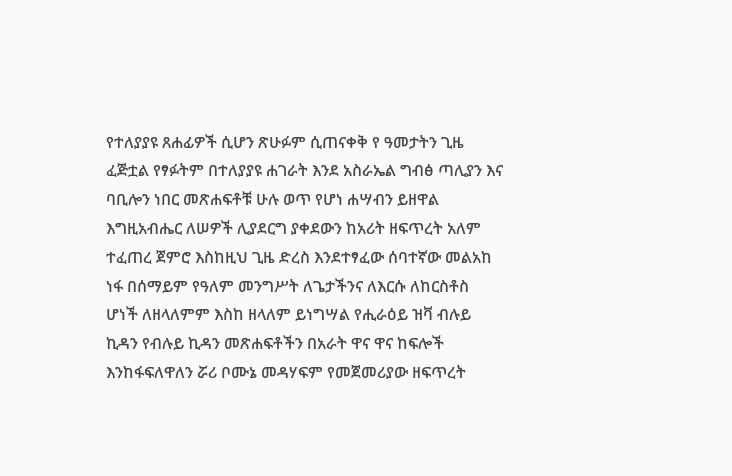የተለያያዩ ጸሐፊዎች ሲሆን ጽሁፉም ሲጠናቀቅ የ ዓመታትን ጊዜ ፈጅቷል የፃፉትም በተለያያዩ ሐገራት እንደ አስራኤል ግብፅ ጣሊያን እና ባቢሎን ነበር መጽሐፍቶቹ ሁሉ ወጥ የሆነ ሐሣብን ይዘዋል እግዚአብሔር ለሠዎች ሊያደርግ ያቀደውን ከአሪት ዘፍጥረት አለም ተፈጠረ ጀምሮ እስከዚህ ጊዜ ድረስ እንደተፃፈው ሰባተኛው መልአከ ነፋ በሰማይም የዓለም መንግሥት ለጌታችንና ለእርሱ ለከርስቶስ ሆነች ለዘላለምም እስከ ዘላለም ይነግሣል የሒራዕይ ዝቫ ብሉይ ኪዳን የብሉይ ኪዳን መጽሐፍቶችን በአራት ዋና ዋና ከፍሎች እንከፋፍለዋለን ሯሪ ቦሙኔ መዳሃፍም የመጀመሪያው ዘፍጥረት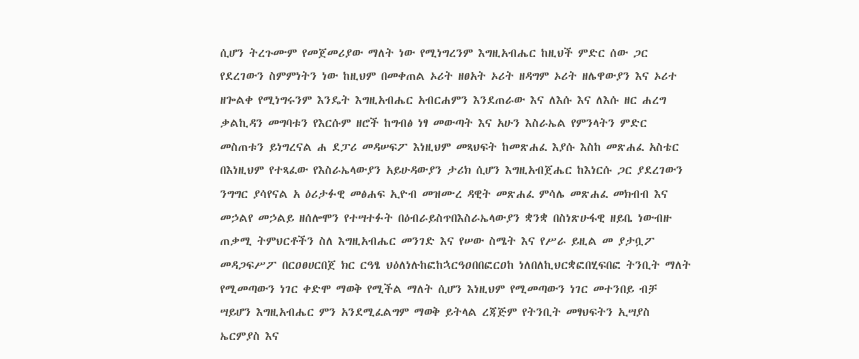ሲሆን ትረጉሙም የመጀመሪያው ማለት ነው የሚነግረንም እግዚአብሔር ከዚህች ምድር ሰው ጋር የደረገውን ስምምነትን ነው ከዚህም በመቀጠል ኦሪት ዘፀአት ኦሪት ዘዳግም ኦሪት ዘሌዋውያን እና ኦሪተ ዘጐልቀ የሚነግሩንም እንዴት እግዚአብሔር አብርሐምን እንደጠራው እና ለእሱ እና ለእሱ ዘር ሐረግ ቃልኪዳን መግባቱን የእርሱም ዘሮች ከግብፅ ነፃ መውጣት እና አሁን እስራኤል የምንላትን ምድር መስጠቱን ይነግረናል ሐ ደፓሪ መዳሠፍፖ እነዚህም መጻህፍት ከመጽሐፈ እያሱ እስከ መጽሐፈ አስቴር በእነዚህም የተጻፈው የእስራኤላውያን አይሁዳውያን ታሪክ ሲሆን እግዚአብጀሔር ከእነርሱ ጋር ያደረገውን ንግግር ያሳየናል አ ዕሪታፉዊ መፅሐፍ ኢዮብ መዝሙረ ዳዊት መጽሐፈ ምሳሌ መጽሐፈ መክብብ እና መኃልየ መኃልይ ዘሰሎሞን የተሣተፉት በዕብራይስጥበእስራኤላውያን ቋንቋ በስነጽሁፋዊ ዘይቤ ነውብዙ ጠቃሚ ትምህርቶችን ስለ እግዚአብሔር መንገድ እና የሠው ስሜት እና የሥራ ይዚል መ ያታቧፖ መዳጋፍሥፖ በርዐፀሀርበጀ ክር ርዓፄ ህዕለነሉከፎከኋርዓዐበበፎርዐከ ነለበለኪህርቋፎበሂፍበፎ ትንቢት ማለት የሚመጣውን ነገር ቀድሞ ማወቅ የሚችል ማለት ሲሆን እነዚህም የሚመጣውን ነገር መተንበይ ብቻ ሣይሆን እግዚአብሔር ምን አንደሚፈልግም ማወቅ ይትላል ረጃጅም የትንቢት መፃህፍትን ኢሣያስ ኤርምያስ እና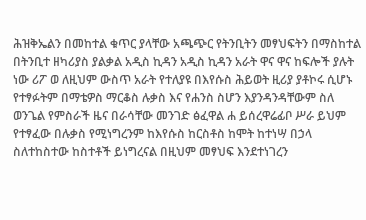ሕዝቅኤልን በመከተል ቁጥር ያላቸው አጫጭር የትንቢትን መፃህፍትን በማስከተል በትንቢተ ዘካሪያስ ያልቃል አዲስ ኪዳን አዲስ ኪዳን አራት ዋና ዋና ከፍሎች ያሉት ነው ሪፖ ወ ለዚህም ውስጥ አራት የተለያዩ በእየሱስ ሕይወት ዚሪያ ያቶኮሩ ሲሆኑ የተፃፉትም በማቴዎስ ማርቆስ ሉቃስ እና የሐንስ ስሆን እያንዳንዳቸውም ስለ ወንጌል የምስራች ዜና በራሳቸው መንገድ ፅፈዋል ሐ ይሰረዋሬፊቦ ሥራ ይህም የተፃፈው በሉቃስ የሚነግረንም ከእየሱስ ከርስቶስ ከሞት ከተነሣ በኃላ ስለተከስተው ከስተቶች ይነግረናል በዚህም መፃህፍ እንደተነገረን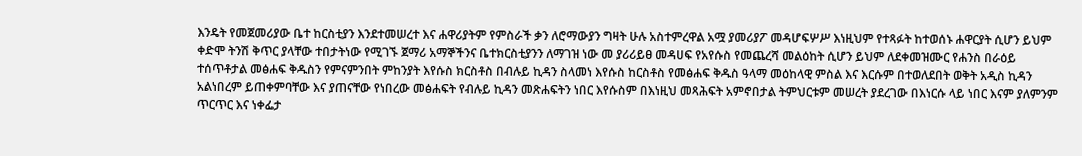እንዴት የመጀመሪያው ቤተ ከርስቲያን እንደተመሠረተ እና ሐዋሪያትም የምስራች ቃን ለሮማውያን ግዛት ሁሉ አስተምረዋል አሟ ያመሪያፖ መዳሆፍሦሥ እነዚህም የተጻፉት ከተወሰኑ ሐዋርያት ሲሆን ይህም ቀድሞ ትንሽ ቅጥር ያላቸው ተበታትነው የሚገኙ ጀማሪ አማኞችንና ቤተክርስቲያንን ለማገዝ ነው መ ያሪሪይፀ መዳሀፍ የአየሱስ የመጨረሻ መልዕከት ሲሆን ይህም ለደቀመዝሙር የሐንስ በራዕይ ተሰጥቶታል መፅሐፍ ቅዱስን የምናምንበት ምከንያት እየሱስ ክርስቶስ በብሉይ ኪዳን ስላመነ እየሱስ ከርስቶስ የመፅሐፍ ቅዱስ ዓላማ መዕከላዊ ምስል እና እርሱም በተወለደበት ወቅት አዲስ ኪዳን አልነበረም ይጠቀምባቸው እና ያጠናቸው የነበረው መፅሐፍት የብሉይ ኪዳን መጽሐፍትን ነበር እየሱስም በእነዚህ መጻሕፍት አምኖበታል ትምህርቱም መሠረት ያደረገው በእነርሱ ላይ ነበር እናም ያለምንም ጥርጥር እና ነቀፌታ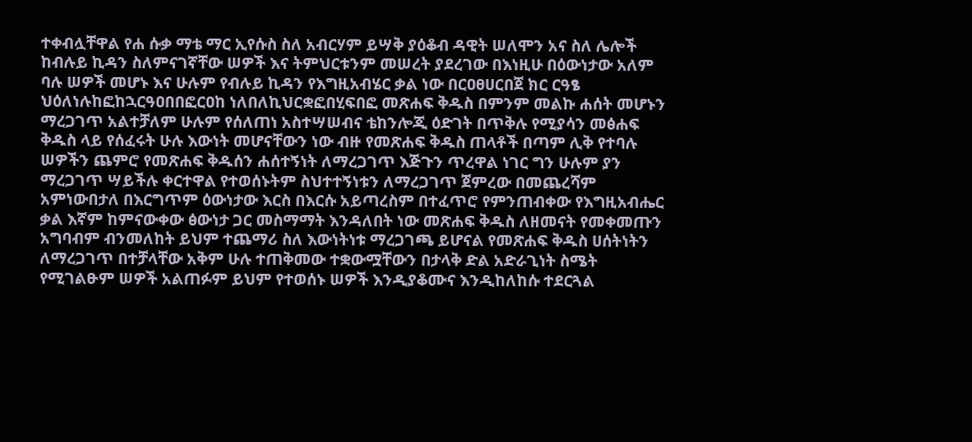ተቀብሏቸዋል የሐ ሱቃ ማቴ ማር ኢየሱስ ስለ አብርሃም ይሣቅ ያዕቆብ ዳዊት ሠለሞን አና ስለ ሌሎች ከብሉይ ኪዳን ስለምናገኛቸው ሠዎች እና ትምህርቱንም መሠረት ያደረገው በእነዚሁ በዕውነታው አለም ባሉ ሠዎች መሆኑ እና ሁሉም የብሉይ ኪዳን የእግዚአብሄር ቃል ነው በርዐፀሀርበጀ ክር ርዓፄ ህዕለነሉከፎከኋርዓዐበበፎርዐከ ነለበለኪህርቋፎበሂፍበፎ መጽሐፍ ቅዱስ በምንም መልኩ ሐሰት መሆኑን ማረጋገጥ አልተቻለም ሁሉም የሰለጠነ አስተሣሠብና ቴከንሎጂ ዕድገት በጥቅሉ የሚያሳን መፅሐፍ ቅዱስ ላይ የሰፈሩት ሁሉ እውነት መሆናቸውን ነው ብዙ የመጽሐፍ ቅዱስ ጠላቶች በጣም ሊቅ የተባሉ ሠዎችን ጨምሮ የመጽሐፍ ቅዱሰን ሐሰተኝነት ለማረጋገጥ እጅጉን ጥረዋል ነገር ግን ሁሉም ያን ማረጋገጥ ሣይችሉ ቀርተዋል የተወሰኑትም ስህተተኝነቱን ለማረጋገጥ ጀምረው በመጨረሻም አምነውበታለ በእርግጥም ዕውነታው እርስ በእርሱ አይጣረስም በተፈጥሮ የምንጠብቀው የእግዚአብሔር ቃል እኛም ከምናውቀው ፅውነታ ጋር መስማማት እንዳለበት ነው መጽሐፍ ቅዱስ ለዘመናት የመቀመጡን አግባብም ብንመለከት ይህም ተጨማሪ ስለ እውነትነቱ ማረጋገጫ ይሆናል የመጽሐፍ ቅዱስ ሀሰትነትን ለማረጋገጥ በተቻላቸው አቅም ሁሉ ተጠቅመው ተቋውሟቸውን በታላቅ ድል አድራጊነት ስሜት የሚገልፁም ሠዎች አልጠፉም ይህም የተወሰኑ ሠዎች እንዲያቆሙና እንዲከለከሱ ተደርጓል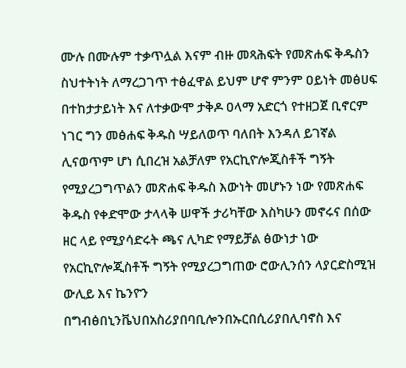ሙሉ በሙሉም ተቃጥሏል እናም ብዙ መጻሕፍት የመጽሐፍ ቅዱስን ስህተትነት ለማረጋገጥ ተፅፈዋል ይህም ሆኖ ምንም ዐይነት መፅሀፍ በተከታታይነት እና ለተቃውሞ ታቅዶ ዐላማ አድርጎ የተዘጋጀ ቢኖርም ነገር ግን መፅሐፍ ቅዱስ ሣይለወጥ ባለበት እንዳለ ይገኛል ሊናወጥም ሆነ ሲበረዝ አልቻለም የአርኪዮሎጂስቶች ግኝት የሚያረጋግጥልን መጽሐፍ ቅዱስ እውነት መሆኑን ነው የመጽሐፍ ቅዱስ የቀድሞው ታላላቅ ሠዋች ታሪካቸው እስካሁን መኖሩና በሰው ዘር ላይ የሚያሳድሩት ጫና ሊካድ የማይቻል ፅውነታ ነው የአርኪዮሎጂስቶች ግኝት የሚያረጋግጠው ሮውሊንሰን ላያርድስሚዝ ውሊይ እና ኬንዮን በግብፅበኒንቬህበአስሪያበባቢሎንበኡርበሲሪያበሊባኖስ እና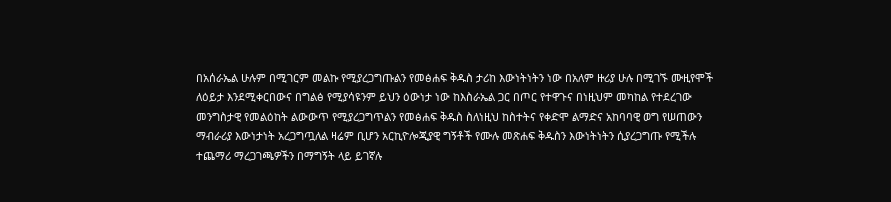በአሰራኤል ሁሉም በሚገርም መልኩ የሚያረጋግጡልን የመፅሐፍ ቅዱስ ታሪከ እውነትነትን ነው በአለም ዙሪያ ሁሉ በሚገኙ ሙዚየሞች ለዕይታ እንደሚቀርበውና በግልፅ የሚያሳዩንም ይህን ዕውነታ ነው ከእስራኤል ጋር በጦር የተዋጉና በነዚህም መካከል የተደረገው መንግስታዊ የመልዕከት ልውውጥ የሚያረጋግጥልን የመፅሐፍ ቅዱስ ስለነዚህ ከስተትና የቀድሞ ልማድና አከባባዊ ወግ የሠጠውን ማብራሪያ እውነታነት አረጋግጧለል ዛሬም ቢሆን አርኪዮሎጂያዊ ግኝቶች የሙሉ መጽሐፍ ቅዱስን እውነትነትን ሲያረጋግጡ የሚችሉ ተጨማሪ ማረጋገጫዎችን በማግኝት ላይ ይገኛሉ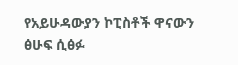የአይሁዳውያን ኮፒስቶች ዋናውን ፅሁፍ ሲፅፉ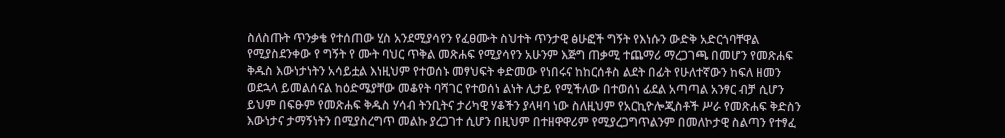ስለስጡት ጥንቃቄ የተሰጠው ሂስ አንደሚያሳየን የፈፀሙት ስህተት ጥንታዊ ፅሁፎች ግኝት የእነሱን ውድቅ አድርጎባቸዋል የሚያስደንቀው የ ግኝት የ ሙት ባህር ጥቅል መጽሐፍ የሚያሳየን አሁንም እጅግ ጠቃሚ ተጨማሪ ማረጋገጫ በመሆን የመጽሐፍ ቅዱስ እውነታነትን አሳይቷል እነዚህም የተወሰኑ መፃህፍት ቀድመው የነበሩና ከከርሰቶስ ልደት በፊት የሁለተኛውን ከፍለ ዘመን ወደኋላ ይመልሰናል ከዕድሜያቸው መቆየት ባሻገር የተወሰነ ልነት ሊታይ የሚችለው በተወሰነ ፊደል አጣጣል አንፃር ብቻ ሲሆን ይህም በፍፁም የመጽሐፍ ቅዱስ ሃሳብ ትንቢትና ታሪካዊ ሃቆችን ያላዛባ ነው ስለዚህም የአርኪዮሎጂስቶች ሥራ የመጽሐፍ ቅድስን እውነታና ታማኝነትን በሚያስረግጥ መልኩ ያረጋገተ ሲሆን በዚህም በተዘዋዋሪም የሚያረጋግጥልንም በመለኮታዊ ስልጣን የተፃፈ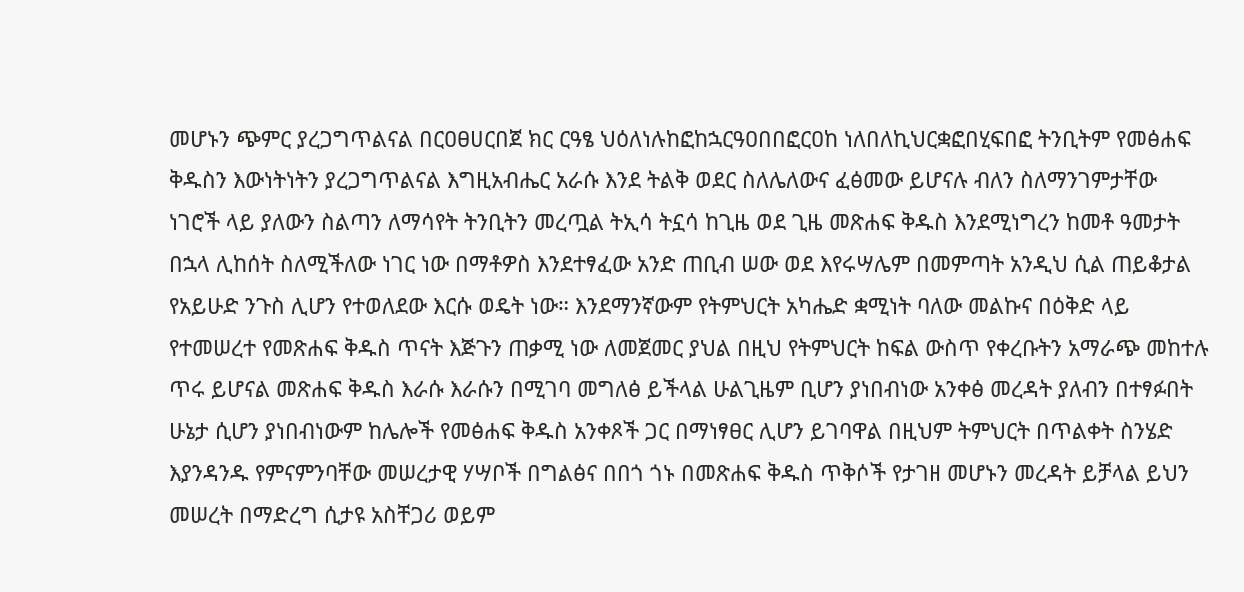መሆኑን ጭምር ያረጋግጥልናል በርዐፀሀርበጀ ክር ርዓፄ ህዕለነሉከፎከኋርዓዐበበፎርዐከ ነለበለኪህርቋፎበሂፍበፎ ትንቢትም የመፅሐፍ ቅዱስን እውነትነትን ያረጋግጥልናል እግዚአብሔር አራሱ እንደ ትልቅ ወደር ስለሌለውና ፈፅመው ይሆናሉ ብለን ስለማንገምታቸው ነገሮች ላይ ያለውን ስልጣን ለማሳየት ትንቢትን መረጧል ትኢሳ ትኗሳ ከጊዜ ወደ ጊዜ መጽሐፍ ቅዱስ እንደሚነግረን ከመቶ ዓመታት በኋላ ሊከሰት ስለሚችለው ነገር ነው በማቶዎስ እንደተፃፈው አንድ ጠቢብ ሠው ወደ እየሩሣሌም በመምጣት አንዲህ ሲል ጠይቆታል የአይሁድ ንጉስ ሊሆን የተወለደው እርሱ ወዴት ነው። እንደማንኛውም የትምህርት አካሔድ ቋሚነት ባለው መልኩና በዕቅድ ላይ የተመሠረተ የመጽሐፍ ቅዱስ ጥናት እጅጉን ጠቃሚ ነው ለመጀመር ያህል በዚህ የትምህርት ከፍል ውስጥ የቀረቡትን አማራጭ መከተሉ ጥሩ ይሆናል መጽሐፍ ቅዱስ እራሱ እራሱን በሚገባ መግለፅ ይችላል ሁልጊዜም ቢሆን ያነበብነው አንቀፅ መረዳት ያለብን በተፃፉበት ሁኔታ ሲሆን ያነበብነውም ከሌሎች የመፅሐፍ ቅዱስ አንቀጾች ጋር በማነፃፀር ሊሆን ይገባዋል በዚህም ትምህርት በጥልቀት ስንሄድ እያንዳንዱ የምናምንባቸው መሠረታዊ ሃሣቦች በግልፅና በበጎ ጎኑ በመጽሐፍ ቅዱስ ጥቅሶች የታገዘ መሆኑን መረዳት ይቻላል ይህን መሠረት በማድረግ ሲታዩ አስቸጋሪ ወይም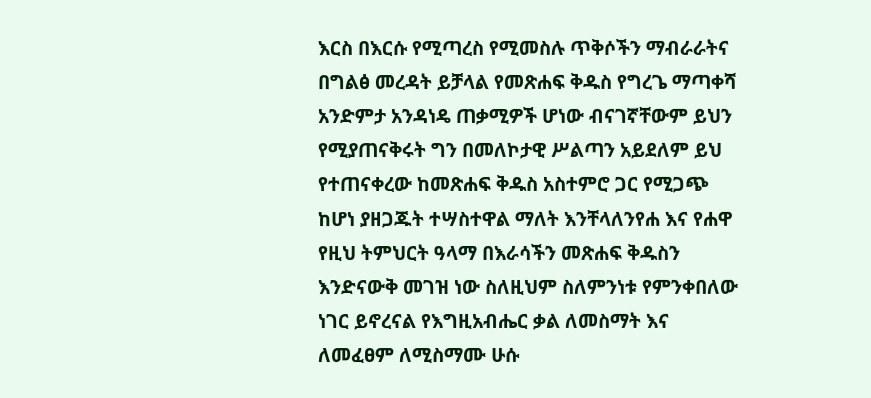እርስ በእርሱ የሚጣረስ የሚመስሉ ጥቅሶችን ማብራራትና በግልፅ መረዳት ይቻላል የመጽሐፍ ቅዱስ የግረጌ ማጣቀሻ አንድምታ አንዳነዴ ጠቃሚዎች ሆነው ብናገኛቸውም ይህን የሚያጠናቅሩት ግን በመለኮታዊ ሥልጣን አይደለም ይህ የተጠናቀረው ከመጽሐፍ ቅዱስ አስተምሮ ጋር የሚጋጭ ከሆነ ያዘጋጁት ተሣስተዋል ማለት እንቸላለንየሐ እና የሐዋ የዚህ ትምህርት ዓላማ በእራሳችን መጽሐፍ ቅዱስን እንድናውቅ መገዝ ነው ስለዚህም ስለምንነቱ የምንቀበለው ነገር ይኖረናል የእግዚአብሔር ቃል ለመስማት እና ለመፈፀም ለሚስማሙ ሁሱ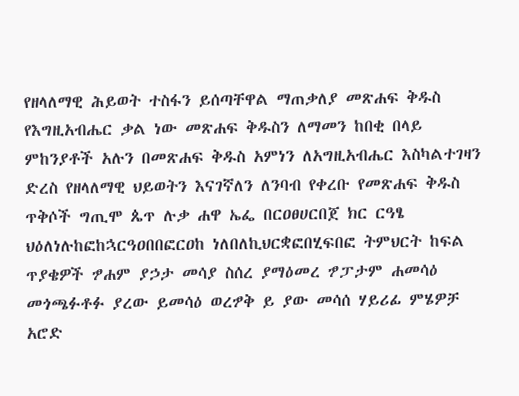የዘላለማዊ ሕይወት ተስፋን ይሰጣቸዋል ማጠቃለያ መጽሐፍ ቅዱስ የእግዚአብሔር ቃል ነው መጽሐፍ ቅዱስን ለማመን ከበቂ በላይ ምከንያቶች አሉን በመጽሐፍ ቅዱስ አምነን ለአግዚአብሔር እስካልተገዛን ድረስ የዘላለማዊ ህይወትን እናገኛለን ለንባብ የቀረቡ የመጽሐፍ ቅዱስ ጥቅሶች ግጢሞ ጴጥ ሉቃ ሐዋ ኤፌ በርዐፀሀርበጀ ክር ርዓፄ ህዕለነሉከፎከኋርዓዐበበፎርዐከ ነለበለኪህርቋፎበሂፍበፎ ትምህርት ከፍል ጥያቄዎች ፇሐም ያኃታ መሳያ ስሰረ ያማዕመረ ፇፓታም ሐመሳዕ መጎጫፉቶፉ ያረው ይመሳዕ ወረፇቅ ይ ያው መሳሰ ሃይሪፊ ምሄዎቻ አሮድ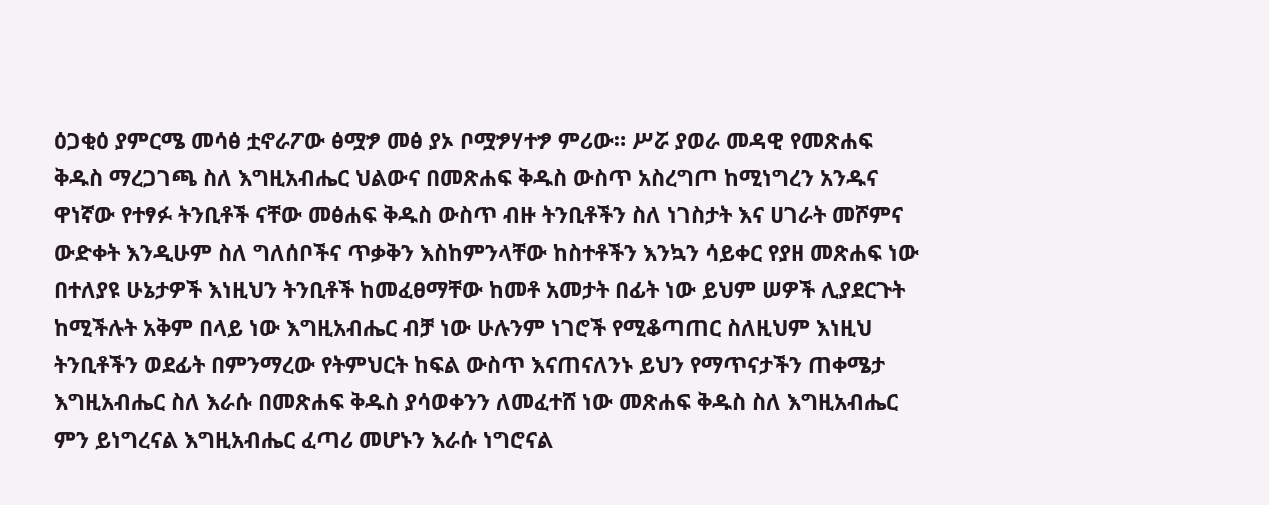ዕጋቂዕ ያምርሜ መሳፅ ቷኖራፖው ፅሟፇ መፅ ያኦ ቦሟፇሃተፇ ምሪው። ሥሯ ያወራ መዳዊ የመጽሐፍ ቅዱስ ማረጋገጫ ስለ እግዚአብሔር ህልውና በመጽሐፍ ቅዱስ ውስጥ አስረግጦ ከሚነግረን አንዱና ዋነኛው የተፃፉ ትንቢቶች ናቸው መፅሐፍ ቅዱስ ውስጥ ብዙ ትንቢቶችን ስለ ነገስታት እና ሀገራት መሾምና ውድቀት እንዲሁም ስለ ግለሰቦችና ጥቃቅን እስከምንላቸው ከስተቶችን እንኳን ሳይቀር የያዘ መጽሐፍ ነው በተለያዩ ሁኔታዎች እነዚህን ትንቢቶች ከመፈፀማቸው ከመቶ አመታት በፊት ነው ይህም ሠዎች ሊያደርጉት ከሚችሉት አቅም በላይ ነው እግዚአብሔር ብቻ ነው ሁሉንም ነገሮች የሚቆጣጠር ስለዚህም እነዚህ ትንቢቶችን ወደፊት በምንማረው የትምህርት ከፍል ውስጥ እናጠናለንኑ ይህን የማጥናታችን ጠቀሜታ እግዚአብሔር ስለ እራሱ በመጽሐፍ ቅዱስ ያሳወቀንን ለመፈተሸ ነው መጽሐፍ ቅዱስ ስለ እግዚአብሔር ምን ይነግረናል እግዚአብሔር ፈጣሪ መሆኑን እራሱ ነግሮናል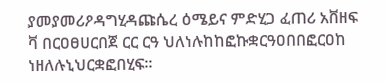ያመያመሪዖዳግሂዳጩሴረ ዕሜይና ምድሂጋ ፈጠሪ አቨዘፍ ቫ በርዐፀሀርበጀ ርር ርዓ ህለነሉከከፎኩቋርዓዐበበፎርዐከ ነዘለሉኒህርቋፎበሂፍ።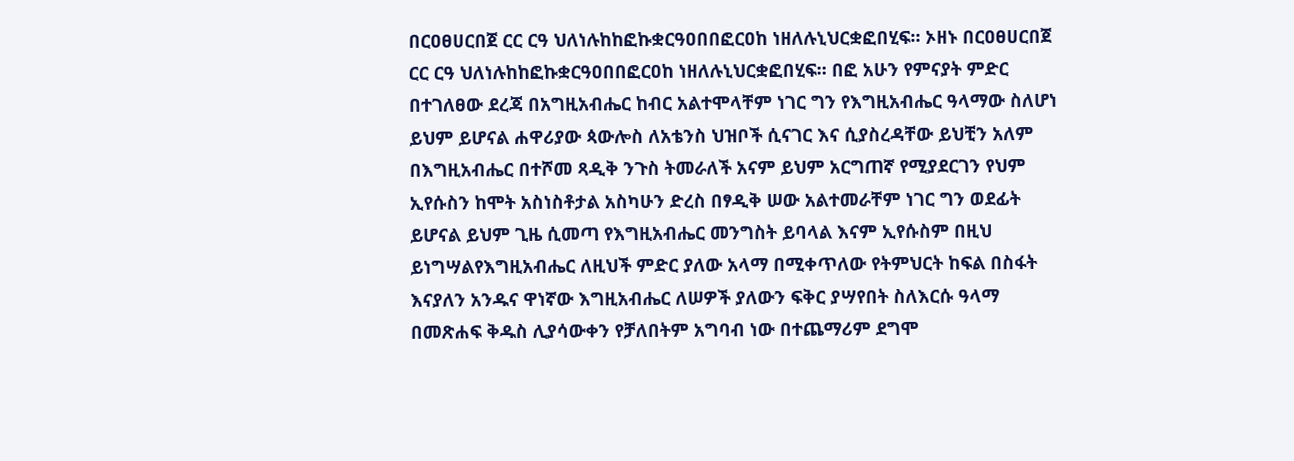በርዐፀሀርበጀ ርር ርዓ ህለነሉከከፎኩቋርዓዐበበፎርዐከ ነዘለሉኒህርቋፎበሂፍ። ኦዘኑ በርዐፀሀርበጀ ርር ርዓ ህለነሉከከፎኩቋርዓዐበበፎርዐከ ነዘለሉኒህርቋፎበሂፍ። በፎ አሁን የምናያት ምድር በተገለፀው ደረጃ በአግዚአብሔር ከብር አልተሞላቸም ነገር ግን የእግዚአብሔር ዓላማው ስለሆነ ይህም ይሆናል ሐዋሪያው ጳውሎስ ለአቴንስ ህዝቦች ሲናገር እና ሲያስረዳቸው ይህቺን አለም በእግዚአብሔር በተሾመ ጻዲቅ ንጉስ ትመራለች አናም ይህም አርግጠኛ የሚያደርገን የህም ኢየሱስን ከሞት አስነስቶታል አስካሁን ድረስ በፃዲቅ ሠው አልተመራቸም ነገር ግን ወደፊት ይሆናል ይህም ጊዜ ሲመጣ የእግዚአብሔር መንግስት ይባላል እናም ኢየሱስም በዚህ ይነግሣልየእግዚአብሔር ለዚህች ምድር ያለው አላማ በሚቀጥለው የትምህርት ከፍል በስፋት እናያለን አንዱና ዋነኛው እግዚአብሔር ለሠዎች ያለውን ፍቅር ያሣየበት ስለእርሱ ዓላማ በመጽሐፍ ቅዱስ ሊያሳውቀን የቻለበትም አግባብ ነው በተጨማሪም ደግሞ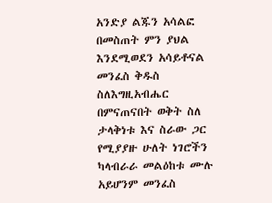አንድያ ልጁን አሳልፎ በመስጠት ምን ያህል እንደሚወደን አሳይቶናል መንፈስ ቅዱስ ስለእግዚአብሔር በምናጠናበት ወቅት ስለ ታላቅነቱ እና ስራው ጋር የሚያያዙ ሁለት ነገሮችን ካላብራራ መልዕከቱ ሙሉ አይሆንም መንፈስ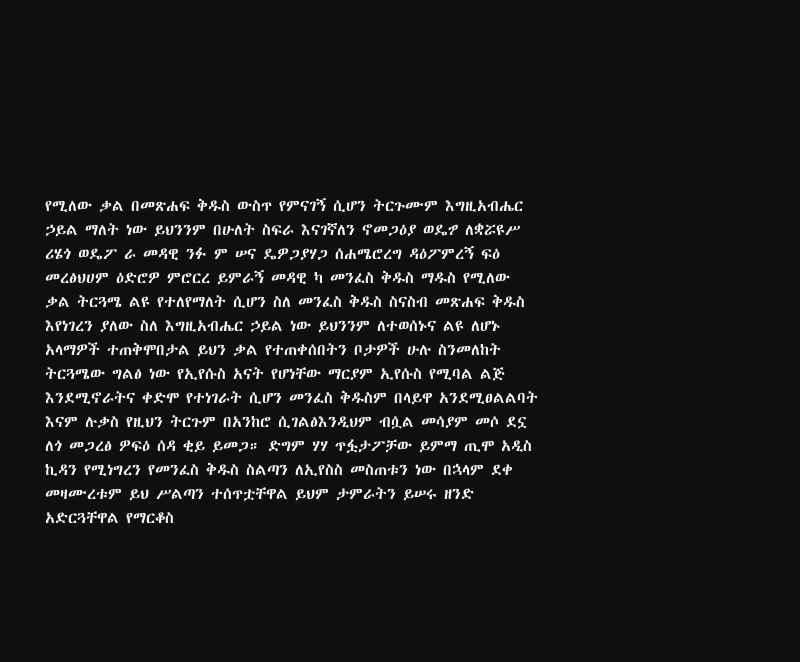የሚለው ቃል በመጽሐፍ ቅዱስ ውስጥ የምናገኝ ሲሆን ትርጉሙም እግዚአብሔር ኃይል ማለት ነው ይህንንም በሁለት ስፍራ እናገኛለን ኖመጋዕያ ወዴፇ ለቋሯዩሥ ሪሄጎ ወዴፖ ራ መዳዊ ንፉ ም ሠና ዴዎጋያሃጋ ሰሐሜሮረግ ዳዕፖምረኝ ፍዕ መረፅህሀም ዕድሮዎ ምሮርረ ይምራኝ መዳዊ ካ መንፈስ ቅዱስ ማዱስ የሚለው ቃል ትርጓሜ ልዩ የተለየማለት ሲሆን ስለ መንፈስ ቅዱስ ስናስብ መጽሐፍ ቅዱስ እየነገረን ያለው ስለ እግዚአብሔር ኃይል ነው ይህንንም ለተወሰኑና ልዩ ለሆኑ አላማዎች ተጠቅሞበታል ይህን ቃል የተጠቀሰበትን ቦታዎች ሁሉ ስንመለከት ትርጓሜው ግልፅ ነው የኢየሱስ አናት የሆነቸው ማርያም ኢየሱስ የሚባል ልጅ እንደሚኖራትና ቀድሞ የተነገራት ሲሆን መንፈስ ቅዱስም በላይዋ አንደሚፀልልባት እናም ሉቃስ የዚህን ትርጉም በአንከሮ ሲገልፅእንዲህም ብሷል መሳያም መሶ ደኗ ለጎ መጋረፅ ዎፍዕ ሰዳ ቂይ ይመጋ። ድግም ሃሃ ጥፏታፖቻው ይምማ ጢሞ አዲስ ኪዳን የሚነግረን የመንፈስ ቅዱስ ስልጣን ለኢየስስ መስጠቱን ነው በኋላም ደቀ መዛሙረቱም ይህ ሥልጣን ተሰጥቷቸዋል ይህም ታምራትን ይሠሩ ዘንድ አድርጓቸዋል የማርቆስ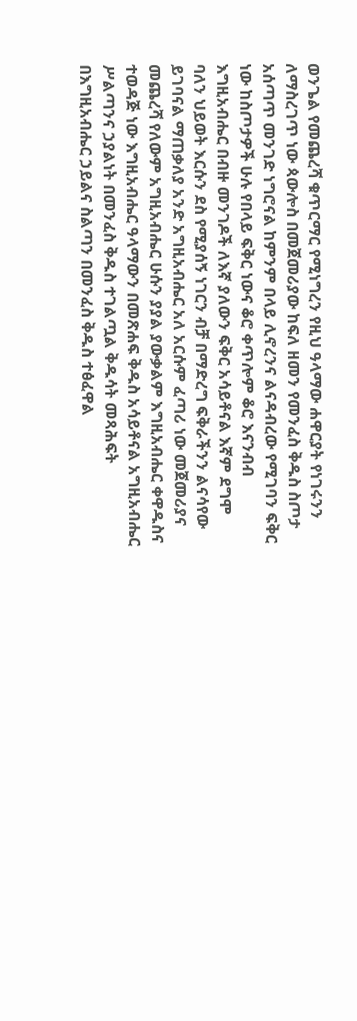ወንጌል የመጨረሻ ቁጥርማር የሚነግረን የዚህ ዓላማው ሐዋርያት የነገሩንን ለማስረገጥ ነው ጳውሎስ በመጀመሪያው ከፍለ ዘመን የመንፈስ ቅዱስ ስጦታ አሰጣጥ መንገድ ነግሮናል ከምንም በላይ ሊኖረንና ልናዳብረው የሚገባን ፍቅር ነው ከስጦታዎች ሁሉ የበላይ ፍቅር ነውና ቆሮ ቀጥሎም ቆሮ እናንብብ እግዚአብሔር በብዙ መንገዶች ለእኛ ያለውን ፍቅር አሳይቶናል እኛም ደግሞ ባለን ህይወት እርሱን ደስ የሚያሰኝ ነገርን ብቻ በማድረግ ፍቅራችንን ልናሳየው ይገባናል ማጠቃለያ አንድ አግዚአብሔር አለ አርሱም ፈጣሪ ነው መጀመሪያና መጨረሻ የለውም አግዚአብሔር ሁሱን ያያል ያውቃልም እግዚአብሔር ቀዋዱስና ተወዳጅ ነው እግዚአብሔር ዓላማውን በመጽሐፍ ቅዱስ አሳይቶናል አግዚአብሔር ሥልጣንና ኃያልነት በመንፈስ ቅዱስ ተገልጧል ቅዱሳት መጻሕፍት በእግዚአብሔር ኃይልና ስልጣን በመንፈስ ቅዱስ ተፅፈዋል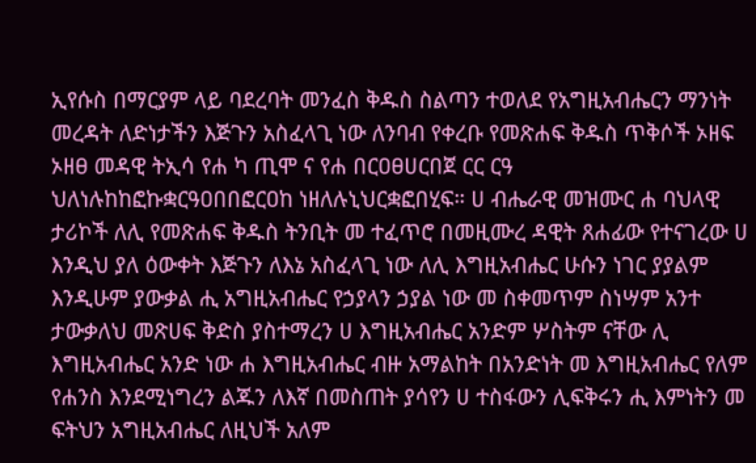ኢየሱስ በማርያም ላይ ባደረባት መንፈስ ቅዱስ ስልጣን ተወለደ የአግዚአብሔርን ማንነት መረዳት ለድነታችን እጅጉን አስፈላጊ ነው ለንባብ የቀረቡ የመጽሐፍ ቅዱስ ጥቅሶች ኦዘፍ ኦዘፀ መዳዊ ትኢሳ የሐ ካ ጢሞ ና የሐ በርዐፀሀርበጀ ርር ርዓ ህለነሉከከፎኩቋርዓዐበበፎርዐከ ነዘለሉኒህርቋፎበሂፍ። ሀ ብሔራዊ መዝሙር ሐ ባህላዊ ታሪኮች ለሊ የመጽሐፍ ቅዱስ ትንቢት መ ተፈጥሮ በመዚሙረ ዳዊት ጸሐፊው የተናገረው ሀ እንዲህ ያለ ዕውቀት እጅጉን ለእኔ አስፈላጊ ነው ለሊ እግዚአብሔር ሁሱን ነገር ያያልም እንዲሁም ያውቃል ሒ አግዚአብሔር የኃያላን ኃያል ነው መ ስቀመጥም ስነሣም አንተ ታውቃለህ መጽሀፍ ቅድስ ያስተማረን ሀ እግዚአብሔር አንድም ሦስትም ናቸው ሊ እግዚአብሔር አንድ ነው ሐ እግዚአብሔር ብዙ አማልከት በአንድነት መ እግዚአብሔር የለም የሐንስ እንደሚነግረን ልጁን ለእኛ በመስጠት ያሳየን ሀ ተስፋውን ሊፍቅሩን ሒ እምነትን መ ፍትህን አግዚአብሔር ለዚህች አለም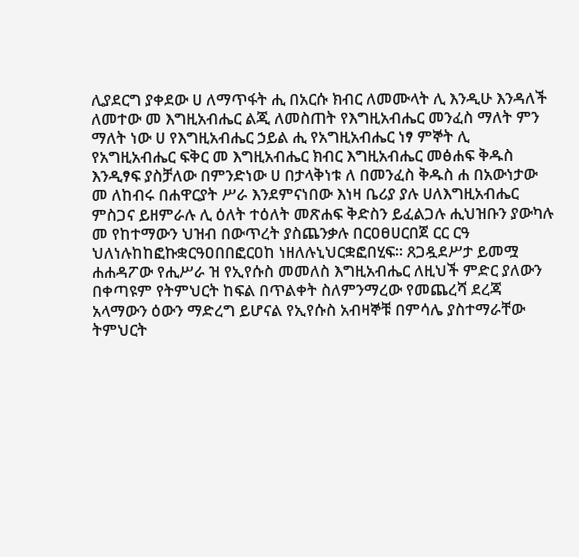ሊያደርግ ያቀደው ሀ ለማጥፋት ሒ በአርሱ ክብር ለመሙላት ሊ እንዲሁ እንዳለች ለመተው መ እግዚአብሔር ልጂ ለመስጠት የእግዚአብሔር መንፈስ ማለት ምን ማለት ነው ሀ የእግዚአብሔር ኃይል ሒ የአግዚአብሔር ነፃ ምኞት ሊ የአግዚአብሔር ፍቅር መ እግዚአብሔር ክብር እግዚአብሔር መፅሐፍ ቅዱስ እንዲፃፍ ያስቻለው በምንድነው ሀ በታላቅነቱ ለ በመንፈስ ቅዱስ ሐ በአውነታው መ ለከብሩ በሐዋርያት ሥራ እንደምናነበው እነዛ ቤሪያ ያሉ ሀለእግዚአብሔር ምስጋና ይዘምራሉ ሊ ዕለት ተዕለት መጽሐፍ ቅድስን ይፈልጋሉ ሒህዝቡን ያውካሉ መ የከተማውን ህዝብ በውጥረት ያስጨንቃሉ በርዐፀሀርበጀ ርር ርዓ ህለነሉከከፎኩቋርዓዐበበፎርዐከ ነዘለሉኒህርቋፎበሂፍ። ጸጋዷደሥታ ይመሟ ሐሐዳፖው የሒሥራ ዝ የኢየሱስ መመለስ እግዚአብሔር ለዚህች ምድር ያለውን በቀጣዩም የትምህርት ከፍል በጥልቀት ስለምንማረው የመጨረሻ ደረጃ አላማውን ዕውን ማድረግ ይሆናል የኢየሱስ አብዛኞቹ በምሳሌ ያስተማራቸው ትምህርት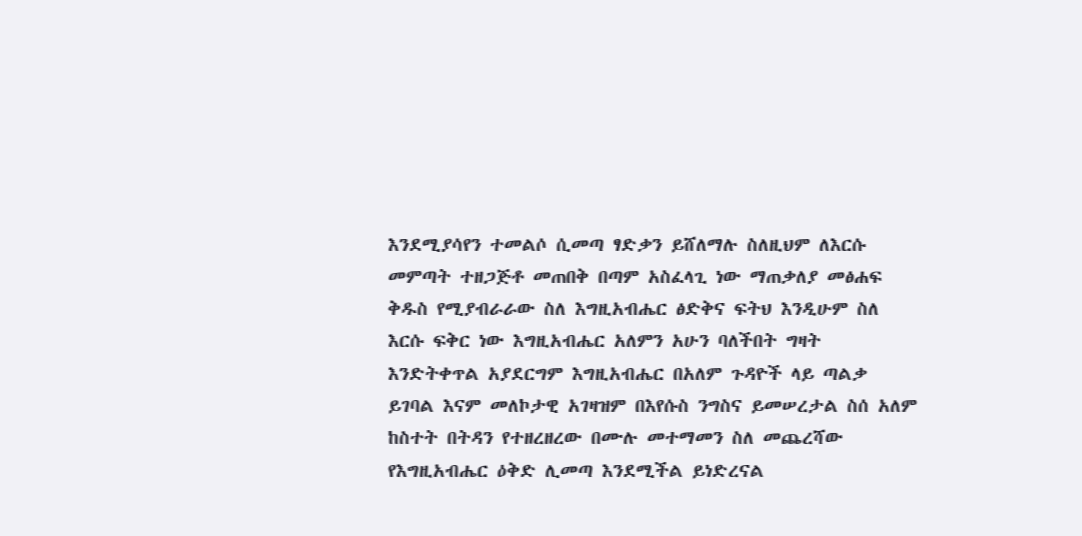እንደሚያሳየን ተመልሶ ሲመጣ ፃድቃን ይሸለማሉ ስለዚህም ለእርሱ መምጣት ተዘጋጅቶ መጠበቅ በጣም አስፈላጊ ነው ማጠቃለያ መፅሐፍ ቅዱስ የሚያብራራው ስለ እግዚአብሔር ፅድቅና ፍትህ እንዲሁም ስለ እርሱ ፍቅር ነው እግዚአብሔር አለምን አሁን ባለችበት ግዛት እንድትቀጥል አያደርግም እግዚአብሔር በአለም ጉዳዮች ላይ ጣልቃ ይገባል እናም መለኮታዊ አገዛዝም በእየሱስ ንግስና ይመሠረታል ስሰ አለም ከስተት በትዳን የተዘረዘረው በሙሉ መተማመን ስለ መጨረሻው የእግዚአብሔር ዕቅድ ሊመጣ እንደሚችል ይነድረናል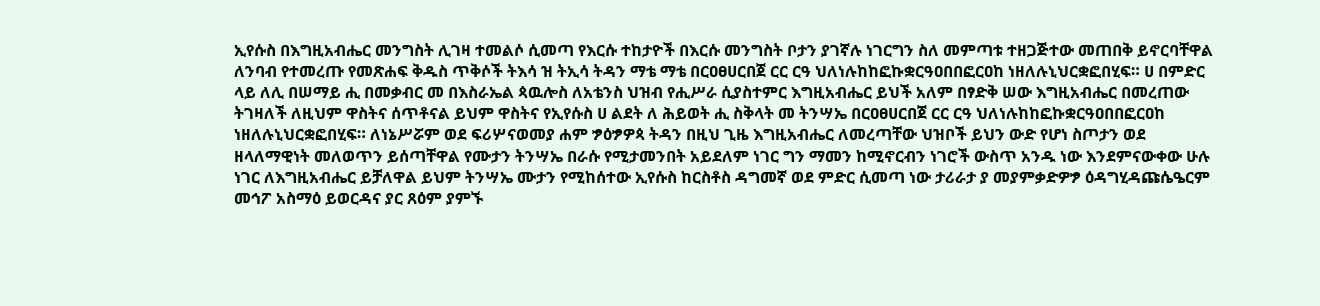ኢየሱስ በእግዚአብሔር መንግስት ሊገዛ ተመልሶ ሲመጣ የእርሱ ተከታዮች በእርሱ መንግስት ቦታን ያገኛሉ ነገርግን ስለ መምጣቱ ተዘጋጅተው መጠበቅ ይኖርባቸዋል ለንባብ የተመረጡ የመጽሐፍ ቅዱስ ጥቅሶች ትእሳ ዝ ትኢሳ ትዳን ማቴ ማቴ በርዐፀሀርበጀ ርር ርዓ ህለነሉከከፎኩቋርዓዐበበፎርዐከ ነዘለሉኒህርቋፎበሂፍ። ሀ በምድር ላይ ለሊ በሠማይ ሒ በመቃብር መ በእስራኤል ጳዉሎስ ለአቴንስ ህዝብ የሒሥራ ሲያስተምር እግዚአብሔር ይህች አለም በፃድቅ ሠው እግዚአብሔር በመረጠው ትገዛለች ለዚህም ዋስትና ሰጥቶናል ይህም ዋስትና የኢየሱስ ሀ ልደት ለ ሕይወት ሒ ስቅላት መ ትንሣኤ በርዐፀሀርበጀ ርር ርዓ ህለነሉከከፎኩቋርዓዐበበፎርዐከ ነዘለሉኒህርቋፎበሂፍ። ለነኔሥሯም ወደ ፍሪሦናወመያ ሐም ፇዕፇዎጳ ትዳን በዚህ ጊዜ እግዚአብሔር ለመረጣቸው ህዝቦች ይህን ውድ የሆነ ስጦታን ወደ ዘላለማዊነት መለወጥን ይሰጣቸዋል የሙታን ትንሣኤ በራሱ የሚታመንበት አይደለም ነገር ግን ማመን ከሚኖርብን ነገሮች ውስጥ አንዱ ነው እንደምናውቀው ሁሉ ነገር ለእግዚአብሔር ይቻለዋል ይህም ትንሣኤ ሙታን የሚከሰተው ኢየሱስ ከርስቶስ ዳግመኛ ወደ ምድር ሲመጣ ነው ታሪራታ ያ መያምቃድዎፇ ዕዳግሂዳጩሴዔርም መኅፖ አስማዕ ይወርዳና ያር ጸዕም ያምኙ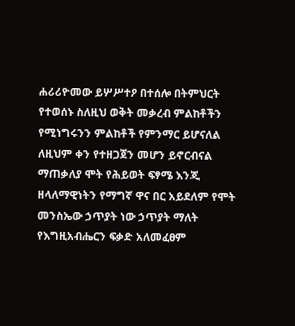ሐሪሪዮመው ይሦሥተዖ በተሰሎ በትምህርት የተወሰኑ ስለዚህ ወቅት መቃረብ ምልከቶችን የሚነግሩንን ምልከቶች የምንማር ይሆናለል ለዚህም ቀን የተዘጋጀን መሆን ይኖርብናል ማጠቃለያ ሞት የሕይወት ፍፃሜ እንጂ ዘላለማዊነትን የማግኛ ዋና በር አይደለም የሞት መንስኤው ኃጥያት ነው ኃጥያት ማለት የእግዚአብሔርን ፍቃድ አለመፈፀም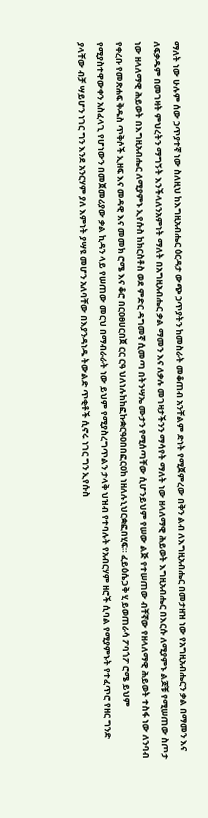ማለት ነው ሁሉም ሰው ኃጥያተኛ ነው ስለዚህ ከእግዚአብሔር ዕርዳታ ውጭ ኃጥያትን ከመስራት መቆጠብ አንቸልም ድነት የሚጀምረው በቅን ልብ ለእግዚአብሔር በመታዘዝ ነው የአግዚአብሔርን ቃል በማመን እና ለፍቃዱም በመገዛት ምህረትን ማግኝት እንችላለንአምነት ማለት በአግዚአብሔር ቃል ማመን እና ለቃሉ መገዛታችንን ማሳየት ማለት ነው ዘላለማዊ ሕይወት እግዚአብሔር በእርሱ ለሚያምኑ ልጆቹ የሚሠጠው ስጦታ ነው ዘላለማዊ ሕይወት በእግዚአብሔር ለሚያምኑ ኢየሱስ ከክርስቶስ ወደ ምድር ዳግመኛ ሲመጣ በትንሣኤ ሙታን የሚሰጣቸው ሲሆንይህም የሠው ልጅ የተሠጠው ብቸኛው የዘላለማዊ ሕይወት ተስፋ ነው ለንባብ የቀረቡ የመጽሐፍ ቅዱስ ጥቅሶች ኢዘፍ እና መዳዊ እና መመክ ሮሜ እና ቆሮ በርዐፀሀርበጀ ርር ርዓ ህለነሉከከፎኩቋርዓዐበበፎርዐከ ነዘለሉኒህርቋፎበሂፍ። ፈይዕሴጋቅ ሂ ይወጠራሳ ፖባጎፖ ሮሜ ይህም የሚያስተዋውቀን አስፈላጊ የሆነውን በመጀመሪያው ቃል ኪዳን ላይ የሠጠው መርህ በማብራራት ነው ይህም የሚያስረግጥልን ታላቅ ህዝብ የተባሉት የአብርሃም ዘሮች ሲባል የሚያምኑት የተፈጥሮ የዘር ግንድ ያላቸው ብቻ ሣይሆን ነገር ግን እንደ አንርሃም ያለ እምነት ያሣዩ መሆን አለባቸው በእያንዳነዱ ትውልድ ጥቂቶች ሲኖሩ ነገር ግን ኢየሱስ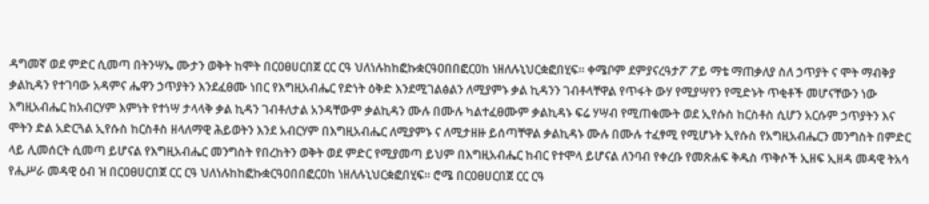ዳግመኛ ወደ ምድር ሲመጣ በትንሣኤ ሙታን ወቅት ከሞት በርዐፀሀርበጀ ርር ርዓ ህለነሉከከፎኩቋርዓዐበበፎርዐከ ነዘለሉኒህርቋፎበሂፍ። ቀሜቦም ደምያናረዓታፖ ፖይ ማቴ ማጠቃለያ ስለ ኃጥያት ና ሞት ማብቅያ ቃልኪዳን የተገባው አዳምና ሔዋን ኃጥያትን እንደፈፀሙ ነበር የእግዚአብሔር የድነት ዕቅድ እንደሚገልፅልን ለሚያምኑ ቃል ኪዳንን ገብቶላቸዋል የጥፋት ውሃ የሚያሣየን የሚድኑት ጥቂቶች መሆናቸውን ነው እግዚአብሔር ከአብርሃም እምነት የተነሣ ታላላቅ ቃል ኪዳን ገብቶለታል አንዳቸውም ቃልኪዳን ሙሉ በሙሉ ካልተፈፀሙም ቃልኪዳኑ ፍሬ ሃሣብ የሚጠቁሙት ወደ ኢየሱስ ከርስቶስ ሲሆን አርሱም ኃጥያትን እና ሞትን ድል አድርጓል ኢየሱስ ከርስቶስ ዘላለማዊ ሕይወትን እንደ አብርሃም በእግዚአብሔር ለሚያምኑ ና ለሚታዘዙ ይሰጣቸዋል ቃልኪዳኑ ሙሉ በሙሉ ተፈፃሚ የሚሆኑት ኢየሱስ የአግዚአብሔርን መንግስት በምድር ላይ ሊመሰርት ሲመጣ ይሆናል የእግዚአብሔር መንግስት የበረከትን ወቅት ወደ ምድር የሚያመጣ ይህም በእግዚአብሔር ከብር የተሞላ ይሆናል ለንባብ የቀረቡ የመጽሐፍ ቅዱስ ጥቅሶች ኢዘፍ ኢዘዳ መዳዊ ትአሳ የሒሥራ መዳዊ ዕብ ዝ በርዐፀሀርበጀ ርር ርዓ ህለነሉከከፎኩቋርዓዐበበፎርዐከ ነዘለሉኒህርቋፎበሂፍ። ሮሜ በርዐፀሀርበጀ ርር ርዓ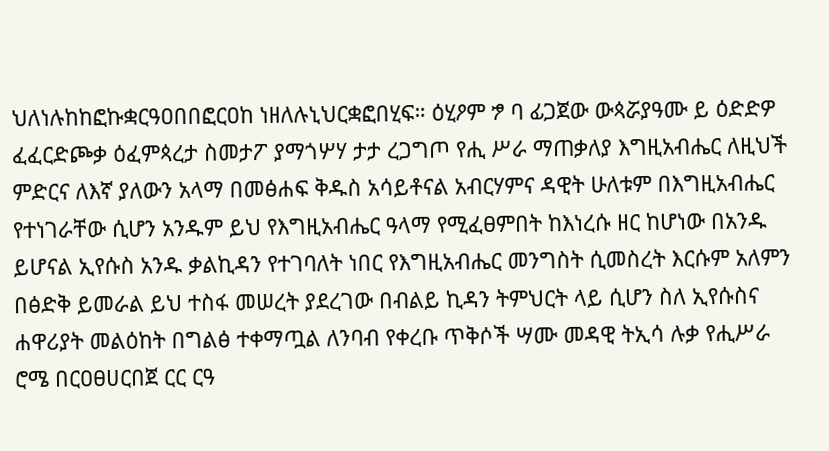ህለነሉከከፎኩቋርዓዐበበፎርዐከ ነዘለሉኒህርቋፎበሂፍ። ዕሂዖም ፇ ባ ፊጋጀው ውጳሯያዓሙ ይ ዕድድዎ ፈፈርድጮቃ ዕፈምጳረታ ስመታፖ ያማጎሦሃ ታታ ረጋግጦ የሒ ሥራ ማጠቃለያ እግዚአብሔር ለዚህች ምድርና ለእኛ ያለውን አላማ በመፅሐፍ ቅዱስ አሳይቶናል አብርሃምና ዳዊት ሁለቱም በእግዚአብሔር የተነገራቸው ሲሆን አንዱም ይህ የእግዚአብሔር ዓላማ የሚፈፀምበት ከእነረሱ ዘር ከሆነው በአንዱ ይሆናል ኢየሱስ አንዱ ቃልኪዳን የተገባለት ነበር የእግዚአብሔር መንግስት ሲመስረት እርሱም አለምን በፅድቅ ይመራል ይህ ተስፋ መሠረት ያደረገው በብልይ ኪዳን ትምህርት ላይ ሲሆን ስለ ኢየሱስና ሐዋሪያት መልዕከት በግልፅ ተቀማጧል ለንባብ የቀረቡ ጥቅሶች ሣሙ መዳዊ ትኢሳ ሉቃ የሒሥራ ሮሜ በርዐፀሀርበጀ ርር ርዓ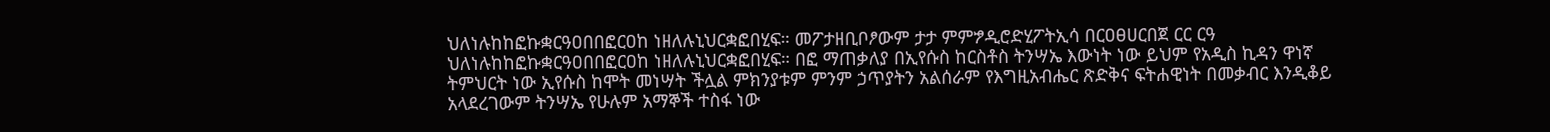ህለነሉከከፎኩቋርዓዐበበፎርዐከ ነዘለሉኒህርቋፎበሂፍ። መፖታዘቢቦፆውም ታታ ምምፇዲሮድሂፖትኢሳ በርዐፀሀርበጀ ርር ርዓ ህለነሉከከፎኩቋርዓዐበበፎርዐከ ነዘለሉኒህርቋፎበሂፍ። በፎ ማጠቃለያ በኢየሱስ ከርስቶስ ትንሣኤ እውነት ነው ይህም የአዲስ ኪዳን ዋነኛ ትምህርት ነው ኢየሱስ ከሞት መነሣት ችሏል ምክንያቱም ምንም ኃጥያትን አልሰራም የእግዚአብሔር ጽድቅና ፍትሐዊነት በመቃብር እንዲቆይ አላደረገውም ትንሣኤ የሁሉም አማኞች ተስፋ ነው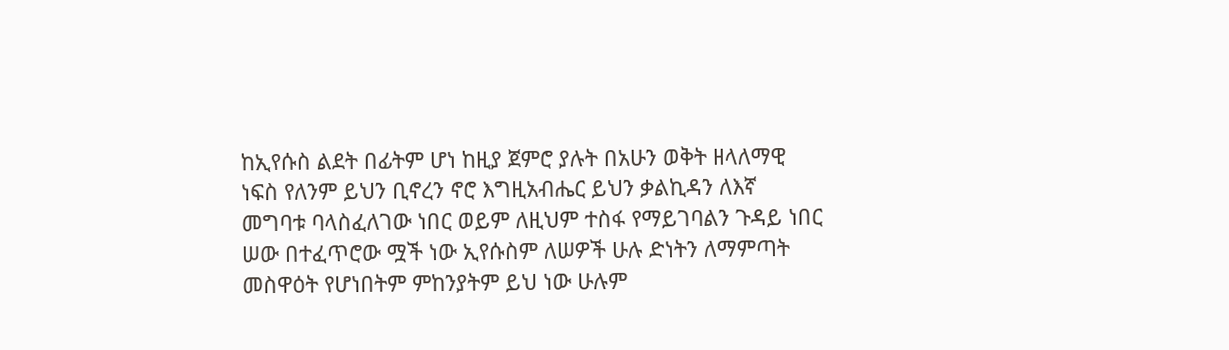ከኢየሱስ ልደት በፊትም ሆነ ከዚያ ጀምሮ ያሉት በአሁን ወቅት ዘላለማዊ ነፍስ የለንም ይህን ቢኖረን ኖሮ እግዚአብሔር ይህን ቃልኪዳን ለእኛ መግባቱ ባላስፈለገው ነበር ወይም ለዚህም ተስፋ የማይገባልን ጉዳይ ነበር ሠው በተፈጥሮው ሟች ነው ኢየሱስም ለሠዎች ሁሉ ድነትን ለማምጣት መስዋዕት የሆነበትም ምከንያትም ይህ ነው ሁሉም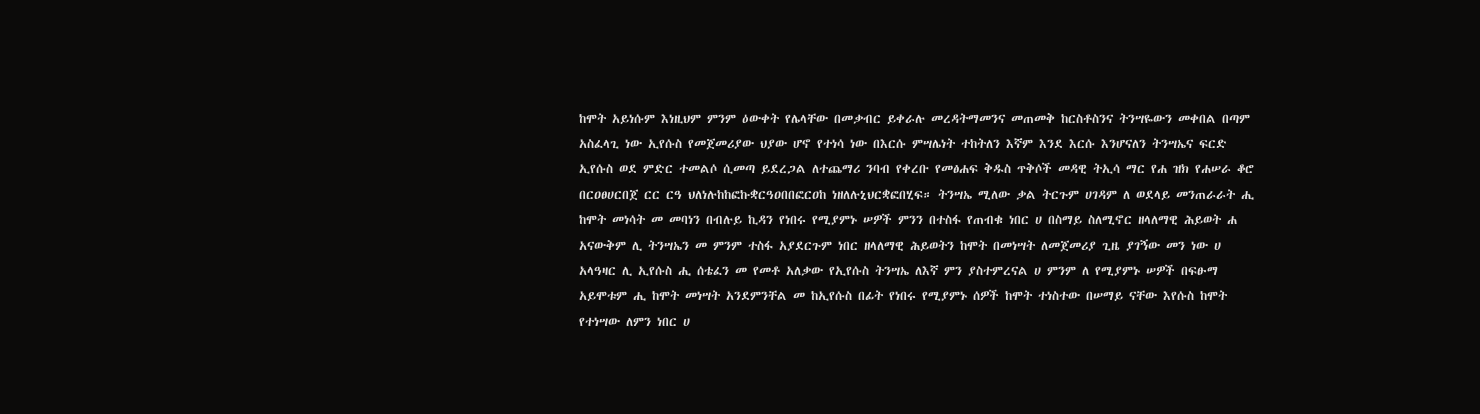ከሞት አይነሱም እነዚህም ምንም ዕውቀት የሌላቸው በመቃብር ይቀራሉ መረዳትማመንና መጠመቅ ከርስቶስንና ትንሣዬውን መቀበል በጣም አስፈላጊ ነው ኢየሱስ የመጀመሪያው ህያው ሆኖ የተነሳ ነው በእርሱ ምሣሌነት ተከትለን እኛም እንደ እርሱ እንሆናለን ትንሣኤና ፍርድ ኢየሱስ ወደ ምድር ተመልሶ ሲመጣ ይደረጋል ለተጨማሪ ንባብ የቀረቡ የመፅሐፍ ቅዱስ ጥቅሶች መዳዊ ትኢሳ ማር የሐ ዝክ የሐሠራ ቆሮ በርዐፀሀርበጀ ርር ርዓ ህለነሉከከፎኩቋርዓዐበበፎርዐከ ነዘለሉኒህርቋፎበሂፍ። ትንሣኤ ሚለው ቃል ትርጉም ሀገዳም ለ ወደላይ መንጠራራት ሒ ከሞት መነሳት መ መባነን በብሉይ ኪዳን የነበሩ የሚያምኑ ሠዎች ምንን በተስፋ የጠብቁ ነበር ሀ በስማይ ስለሚኖር ዘላለማዊ ሕይወት ሐ አናውቅም ሊ ትንሣኤን መ ምንም ተስፋ አያደርጉም ነበር ዘላለማዊ ሕይወትን ከሞት በመነሣት ለመጀመሪያ ጊዜ ያገኝው መን ነው ሀ አላዓዛር ሊ ኢየሱስ ሒ ሰቴፈን መ የመቶ አለቃው የኢየሱስ ትንሣኤ ለእኛ ምን ያስተምረናል ሀ ምንም ለ የሚያምኑ ሠዎች በፍፁማ አይሞቱም ሒ ከሞት መነሣት አንደምንቸል መ ከኢየሱስ በፊት የነበሩ የሚያምኑ ሰዎች ከሞት ተነስተው በሠማይ ናቸው እየሱስ ከሞት የተነሣው ለምን ነበር ሀ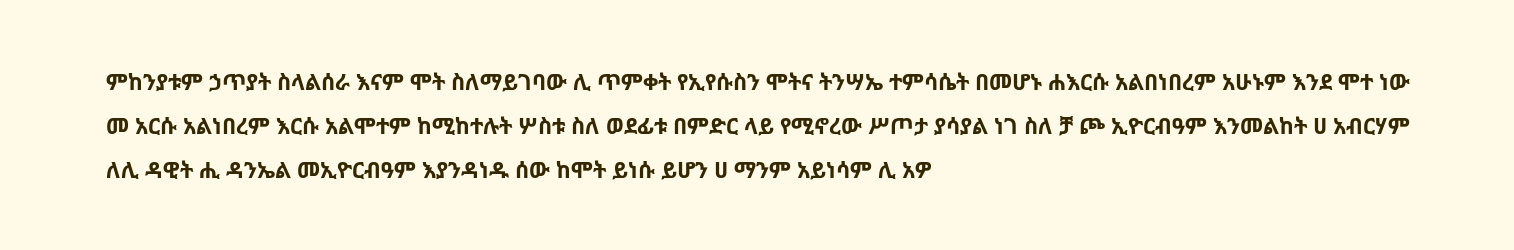ምከንያቱም ኃጥያት ስላልሰራ እናም ሞት ስለማይገባው ሊ ጥምቀት የኢየሱስን ሞትና ትንሣኤ ተምሳሴት በመሆኑ ሐእርሱ አልበነበረም አሁኑም እንደ ሞተ ነው መ አርሱ አልነበረም እርሱ አልሞተም ከሚከተሉት ሦስቱ ስለ ወደፊቱ በምድር ላይ የሚኖረው ሥጦታ ያሳያል ነገ ስለ ቻ ጮ ኢዮርብዓም እንመልከት ሀ አብርሃም ለሊ ዳዊት ሒ ዳንኤል መኢዮርብዓም እያንዳነዱ ሰው ከሞት ይነሱ ይሆን ሀ ማንም አይነሳም ሊ አዎ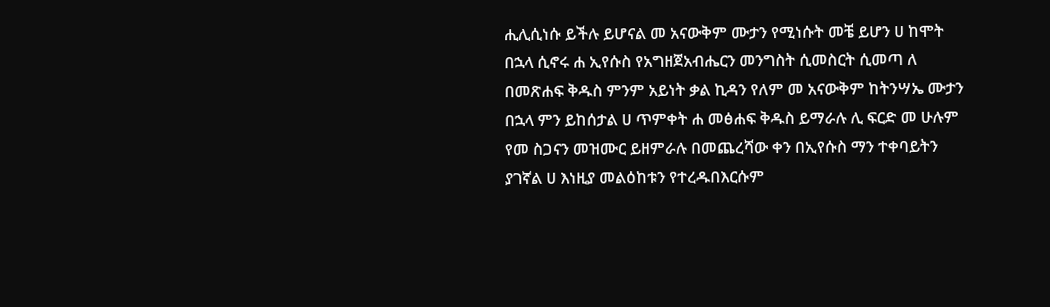ሒሊሲነሱ ይችሉ ይሆናል መ አናውቅም ሙታን የሚነሱት መቼ ይሆን ሀ ከሞት በኋላ ሲኖሩ ሐ ኢየሱስ የአግዘጀአብሔርን መንግስት ሲመስርት ሲመጣ ለ በመጽሐፍ ቅዱስ ምንም አይነት ቃል ኪዳን የለም መ አናውቅም ከትንሣኤ ሙታን በኋላ ምን ይከሰታል ሀ ጥምቀት ሐ መፅሐፍ ቅዱስ ይማራሉ ሊ ፍርድ መ ሁሉም የመ ስጋናን መዝሙር ይዘምራሉ በመጨረሻው ቀን በኢየሱስ ማን ተቀባይትን ያገኛል ሀ እነዚያ መልዕከቱን የተረዱበእርሱም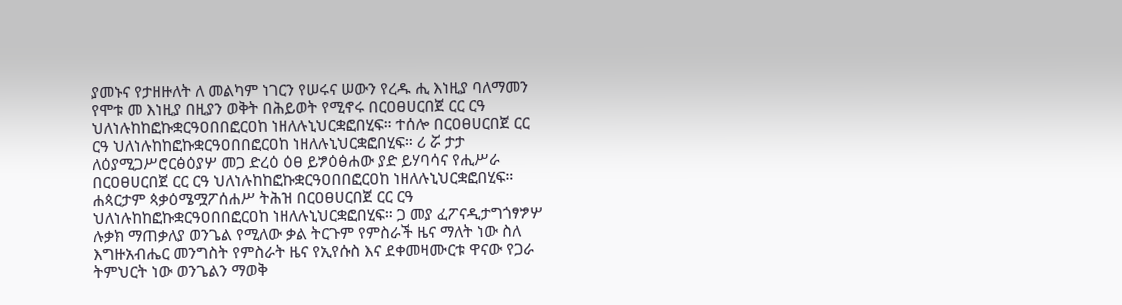ያመኑና የታዘዙለት ለ መልካም ነገርን የሠሩና ሠውን የረዱ ሒ እነዚያ ባለማመን የሞቱ መ እነዚያ በዚያን ወቅት በሕይወት የሚኖሩ በርዐፀሀርበጀ ርር ርዓ ህለነሉከከፎኩቋርዓዐበበፎርዐከ ነዘለሉኒህርቋፎበሂፍ። ተሰሎ በርዐፀሀርበጀ ርር ርዓ ህለነሉከከፎኩቋርዓዐበበፎርዐከ ነዘለሉኒህርቋፎበሂፍ። ሪ ሯ ታታ ለዕያሚጋሥሮርፅዕያሦ መጋ ድረዕ ዕፀ ይፇዕፅሐው ያድ ይሃባሳና የሒሥራ በርዐፀሀርበጀ ርር ርዓ ህለነሉከከፎኩቋርዓዐበበፎርዐከ ነዘለሉኒህርቋፎበሂፍ። ሐጳርታም ጳቃዕሜሟፖሰሐሥ ትሕዝ በርዐፀሀርበጀ ርር ርዓ ህለነሉከከፎኩቋርዓዐበበፎርዐከ ነዘለሉኒህርቋፎበሂፍ። ጋ መያ ፈፖናዲታግጎፃፇሦ ሉቃክ ማጠቃለያ ወንጌል የሚለው ቃል ትርጉም የምስራች ዜና ማለት ነው ስለ እግዙአብሔር መንግስት የምስራት ዜና የኢየሱስ እና ደቀመዛሙርቱ ዋናው የጋራ ትምህርት ነው ወንጌልን ማወቅ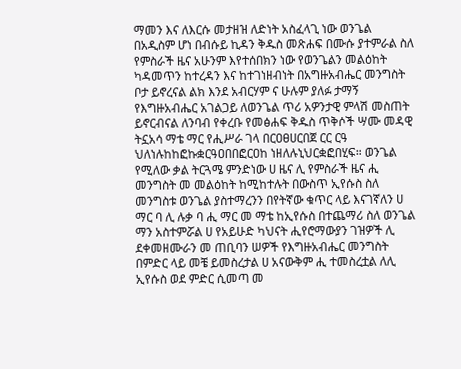ማመን እና ለእርሱ መታዘዝ ለድነት አስፈላጊ ነው ወንጌል በአዲስም ሆነ በብሱይ ኪዳን ቅዱስ መጽሐፍ በሙሱ ያተምራል ስለ የምስራች ዜና አሁንም እየተሰበክን ነው የወንጌልን መልዕከት ካዳመጥን ከተረዳን እና ከተገነዘብነት በአግዙአብሔር መንግስት ቦታ ይኖረናል ልክ እንደ አብርሃም ና ሁሉም ያለፉ ታማኝ የእግዙአብሔር አገልጋይ ለወንጌል ጥሪ አዎንታዊ ምላሽ መስጠት ይኖርብናል ለንባብ የቀረቡ የመፅሐፍ ቅዱስ ጥቅሶች ሣሙ መዳዊ ትኗአሳ ማቴ ማር የሒሥራ ገላ በርዐፀሀርበጀ ርር ርዓ ህለነሉከከፎኩቋርዓዐበበፎርዐከ ነዘለሉኒህርቋፎበሂፍ። ወንጌል የሚለው ቃል ትርጓሜ ምንድነው ሀ ዜና ሊ የምስራች ዜና ሒ መንግስት መ መልዕከት ከሚከተሉት በውስጥ ኢየሱስ ስለ መንግስቱ ወንጌል ያስተማረንን በየትኛው ቁጥር ላይ እናገኛለን ሀ ማር ባ ሊ ሉቃ ባ ሒ ማር መ ማቴ ከኢየሱስ በተጨማሪ ስለ ወንጌል ማን አስተምሯል ሀ የአይሁድ ካህናት ሒየሮማውያን ገዝዎች ሊ ደቀመዘሙራን መ ጠቢባን ሠዎች የእግዙአብሔር መንግስት በምድር ላይ መቼ ይመስረታል ሀ አናውቅም ሒ ተመስረቷል ለሊ ኢየሱስ ወደ ምድር ሲመጣ መ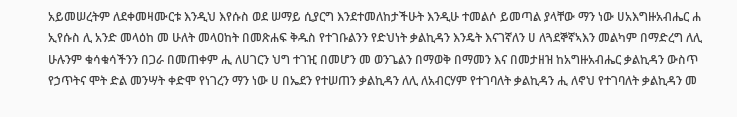አይመሠረትም ለደቀመዛሙርቱ እንዲህ እየሱስ ወደ ሠማይ ሲያርግ እንደተመለከታችሁት እንዲሁ ተመልሶ ይመጣል ያላቸው ማን ነው ሀአእግዙአብሔር ሐ ኢየሱስ ሊ አንድ መላዕከ መ ሁለት መላዐከት በመጽሐፍ ቅዱስ የተገቡልንን የድህነት ቃልኪዳን እንዴት እናገኛለን ሀ ለጓደኞኛኣእን መልካም በማድረግ ለሊ ሁሉንም ቁሳቁሳችንን በጋራ በመጠቀም ሒ ለሀገርን ህግ ተገዢ በመሆን መ ወንጌልን በማወቅ በማመን እና በመታዘዝ ከአግዙአብሔር ቃልኪዳን ውስጥ የኃጥትና ሞት ድል መንሣት ቀድሞ የነገረን ማን ነው ሀ በኤደን የተሠጠን ቃልኪዳን ለሊ ለአብርሃም የተገባለት ቃልኪዳን ሒ ለኖህ የተገባለት ቃልኪዳን መ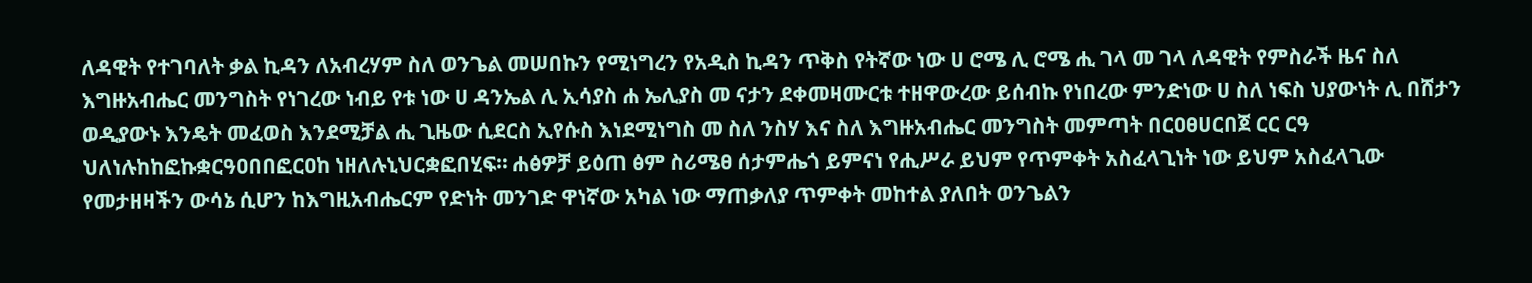ለዳዊት የተገባለት ቃል ኪዳን ለአብረሃም ስለ ወንጌል መሠበኩን የሚነግረን የአዲስ ኪዳን ጥቅስ የትኛው ነው ሀ ሮሜ ሊ ሮሜ ሒ ገላ መ ገላ ለዳዊት የምስራች ዜና ስለ እግዙአብሔር መንግስት የነገረው ነብይ የቱ ነው ሀ ዳንኤል ሊ ኢሳያስ ሐ ኤሊያስ መ ናታን ደቀመዛሙርቱ ተዘዋውረው ይሰብኩ የነበረው ምንድነው ሀ ስለ ነፍስ ህያውነት ሊ በሸታን ወዲያውኑ እንዴት መፈወስ እንደሚቻል ሒ ጊዜው ሲደርስ ኢየሱስ እነደሚነግስ መ ስለ ንስሃ እና ስለ እግዙአብሔር መንግስት መምጣት በርዐፀሀርበጀ ርር ርዓ ህለነሉከከፎኩቋርዓዐበበፎርዐከ ነዘለሉኒህርቋፎበሂፍ። ሐፅዎቻ ይዕጠ ፅም ስሪሜፀ ሰታምሔጎ ይምናነ የሒሥራ ይህም የጥምቀት አስፈላጊነት ነው ይህም አስፈላጊው የመታዘዛችን ውሳኔ ሲሆን ከእግዚአብሔርም የድነት መንገድ ዋነኛው አካል ነው ማጠቃለያ ጥምቀት መከተል ያለበት ወንጌልን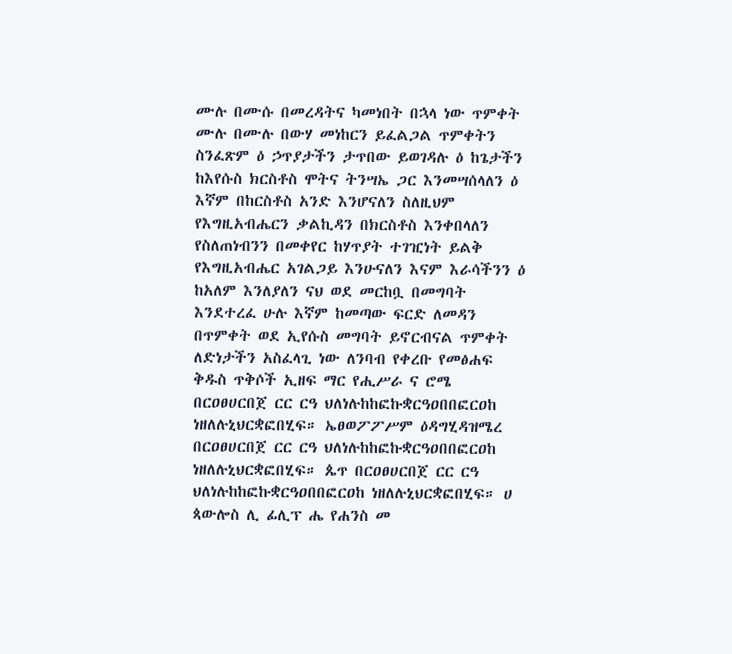ሙሉ በሙሱ በመረዳትና ካመነበት በኋላ ነው ጥምቀት ሙሉ በሙሉ በውሃ መነከርን ይፈልጋል ጥምቀትን ስንፈጽም ዕ ኃጥያታችን ታጥበው ይወገዳሉ ዕ ከጌታችን ከእየሱስ ክርስቶስ ሞትና ትንሣኤ ጋር እንመሣሰላለን ዕ እኛም በከርስቶስ አንድ እንሆናለን ስለዚህም የእግዚአብሔርን ቃልኪዳን በክርስቶስ እንቀበላለን የስለጠነብንን በመቀየር ከሃጥያት ተገዢነት ይልቅ የእግዚአብሔር አገልጋይ እንሁናለን እናም እራሳችንን ዕ ከአለም እንለያለን ናህ ወደ መርከቧ በመግባት እንደተረፈ ሁሉ እኛም ከመጣው ፍርድ ለመዳን በጥምቀት ወደ ኢየሱስ መግባት ይኖርብናል ጥምቀት ለድነታችን አስፈላጊ ነው ለንባብ የቀረቡ የመፅሐፍ ቅዱስ ጥቅሶች ኢዘፍ ማር የሒሥራ ና ሮሜ በርዐፀሀርበጀ ርር ርዓ ህለነሉከከፎኩቋርዓዐበበፎርዐከ ነዘለሉኒህርቋፎበሂፍ። ኤፀወፖፖሥም ዕዳግሂዳዝሜረ በርዐፀሀርበጀ ርር ርዓ ህለነሉከከፎኩቋርዓዐበበፎርዐከ ነዘለሉኒህርቋፎበሂፍ። ጴጥ በርዐፀሀርበጀ ርር ርዓ ህለነሉከከፎኩቋርዓዐበበፎርዐከ ነዘለሉኒህርቋፎበሂፍ። ሀ ጳውሎስ ሊ ፊሊፕ ሔ የሐንስ መ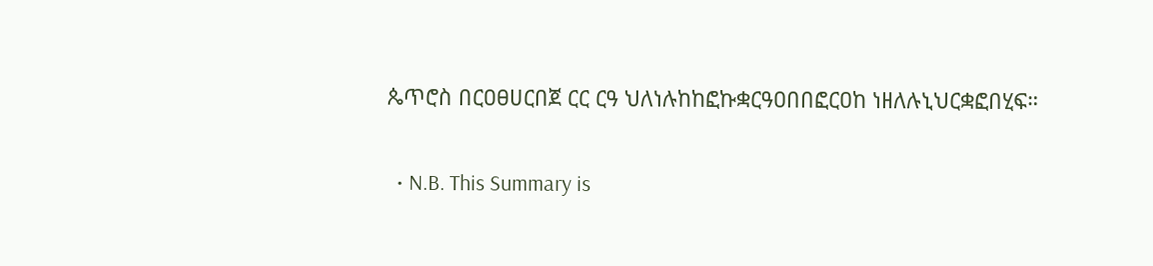ጴጥሮስ በርዐፀሀርበጀ ርር ርዓ ህለነሉከከፎኩቋርዓዐበበፎርዐከ ነዘለሉኒህርቋፎበሂፍ።

  • N.B. This Summary is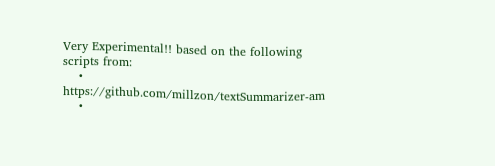Very Experimental!! based on the following scripts from:
    • https://github.com/millzon/textSummarizer-am
    •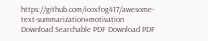https://github.com/icoxfog417/awesome-text-summarization#motivation
Download Searchable PDF Download PDF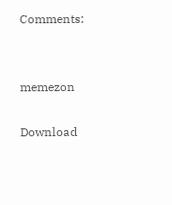Comments:


memezon

Download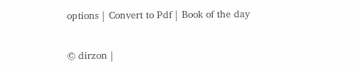options | Convert to Pdf | Book of the day

© dirzon |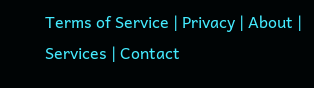Terms of Service | Privacy | About | Services | Contact